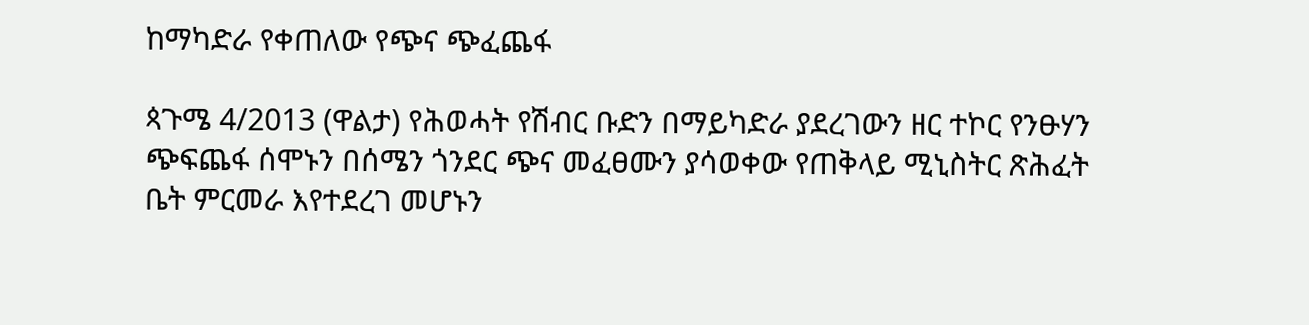ከማካድራ የቀጠለው የጭና ጭፈጨፋ

ጳጉሜ 4/2013 (ዋልታ) የሕወሓት የሽብር ቡድን በማይካድራ ያደረገውን ዘር ተኮር የንፁሃን ጭፍጨፋ ሰሞኑን በሰሜን ጎንደር ጭና መፈፀሙን ያሳወቀው የጠቅላይ ሚኒስትር ጽሕፈት ቤት ምርመራ እየተደረገ መሆኑን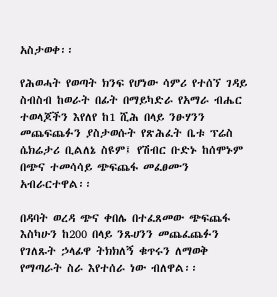አስታወቀ፡፡

የሕወሓት የወጣት ክንፍ የሆነው ሳምሪ የተሰኘ ገዳይ ስብስብ ከወራት በፊት በማይካድራ የአማራ ብሔር ተወላጆችን እየለየ ከ1 ሺሕ በላይ ንፁሃንን መጨፍጨፉን ያስታወሱት የጽሕፈት ቤቱ ፕሬስ ሴክሬታሪ ቢልለኔ ስዩም፤ የሽብር ቡድኑ ከሰሞኑም በጭና ተመሳሳይ ጭፍጨፋ መፈፀሙን አብራርተዋል፡፡

በዳባት ወረዳ ጭና ቀበሌ በተፈጸመው ጭፍጨፋ እስካሁን ከ200 በላይ ንጹሀንን መጨፈጨፉን የገለጹት ኃላፊዋ ትክክለኝ ቁጥሩን ለማወቅ የማጣራት ስራ እየተሰራ ነው ብለዋል፡፡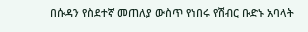በሱዳን የስደተኛ መጠለያ ውስጥ የነበሩ የሽብር ቡድኑ አባላት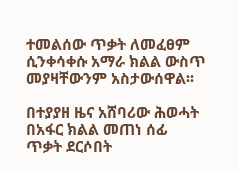ተመልሰው ጥቃት ለመፈፀም ሲንቀሳቀሱ አማራ ክልል ውስጥ መያዛቸውንም አስታውሰዋል፡፡

በተያያዘ ዜና አሸባሪው ሕወሓት በአፋር ክልል መጠነ ሰፊ ጥቃት ደርሶበት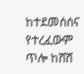ከተደመሰሰና የተረፈውም ጥሎ ከሸሸ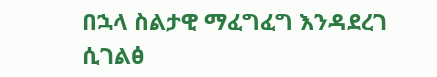በኋላ ስልታዊ ማፈግፈግ እንዳደረገ ሲገልፅ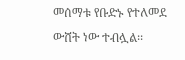መሰማቱ የቡድኑ የተለመደ ውሸት ነው ተብሏል፡፡